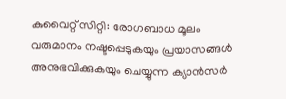കുവൈറ്റ് സിറ്റി: രോഗബാധ മൂലം വരുമാനം നഷ്ടപ്പെടുകയും പ്രയാസങ്ങൾ അനുഭവിക്കുകയും ചെയ്യുന്ന ക്യാൻസർ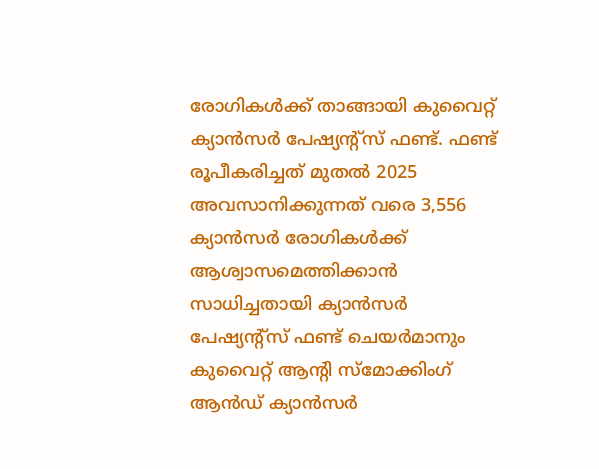രോഗികൾക്ക് താങ്ങായി കുവൈറ്റ് ക്യാൻസർ പേഷ്യന്റ്സ് ഫണ്ട്. ഫണ്ട് രൂപീകരിച്ചത് മുതൽ 2025 അവസാനിക്കുന്നത് വരെ 3,556 ക്യാൻസർ രോഗികൾക്ക് ആശ്വാസമെത്തിക്കാൻ സാധിച്ചതായി ക്യാൻസർ പേഷ്യന്റ്സ് ഫണ്ട് ചെയർമാനും കുവൈറ്റ് ആന്റി സ്മോക്കിംഗ് ആൻഡ് ക്യാൻസർ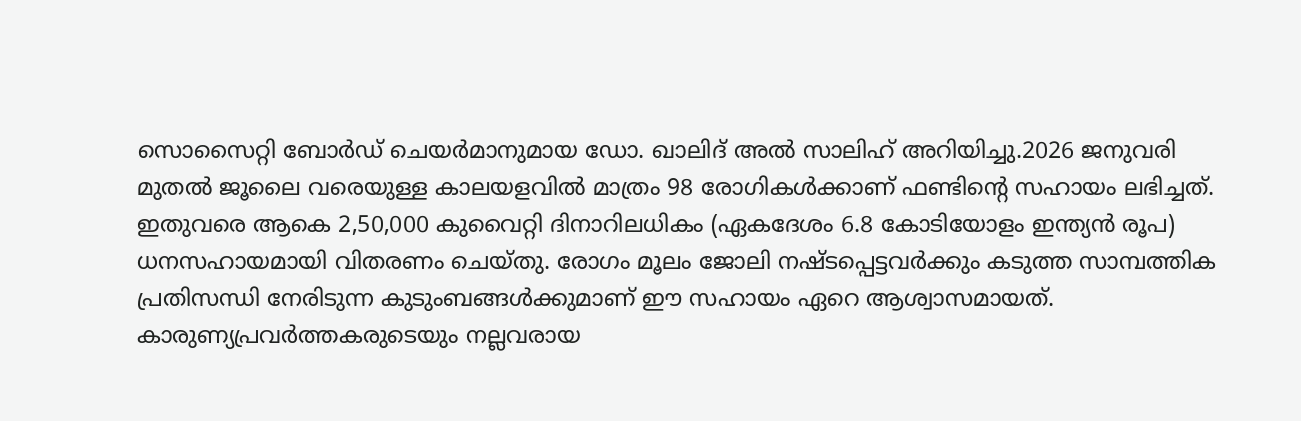സൊസൈറ്റി ബോർഡ് ചെയർമാനുമായ ഡോ. ഖാലിദ് അൽ സാലിഹ് അറിയിച്ചു.2026 ജനുവരി മുതൽ ജൂലൈ വരെയുള്ള കാലയളവിൽ മാത്രം 98 രോഗികൾക്കാണ് ഫണ്ടിന്റെ സഹായം ലഭിച്ചത്. ഇതുവരെ ആകെ 2,50,000 കുവൈറ്റി ദിനാറിലധികം (ഏകദേശം 6.8 കോടിയോളം ഇന്ത്യൻ രൂപ) ധനസഹായമായി വിതരണം ചെയ്തു. രോഗം മൂലം ജോലി നഷ്ടപ്പെട്ടവർക്കും കടുത്ത സാമ്പത്തിക പ്രതിസന്ധി നേരിടുന്ന കുടുംബങ്ങൾക്കുമാണ് ഈ സഹായം ഏറെ ആശ്വാസമായത്.
കാരുണ്യപ്രവർത്തകരുടെയും നല്ലവരായ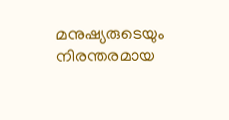മനുഷ്യരുടെയും നിരന്തരമായ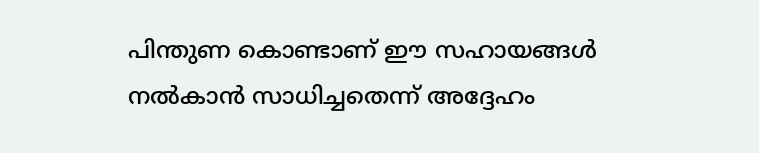പിന്തുണ കൊണ്ടാണ് ഈ സഹായങ്ങൾ നൽകാൻ സാധിച്ചതെന്ന് അദ്ദേഹം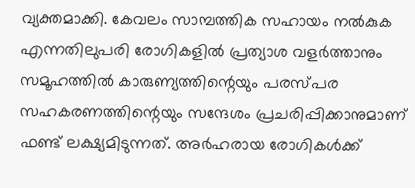വ്യക്തമാക്കി. കേവലം സാമ്പത്തിക സഹായം നൽകുക എന്നതിലുപരി രോഗികളിൽ പ്രത്യാശ വളർത്താനും സമൂഹത്തിൽ കാരുണ്യത്തിന്റെയും പരസ്പര സഹകരണത്തിന്റെയും സന്ദേശം പ്രചരിപ്പിക്കാനുമാണ് ഫണ്ട് ലക്ഷ്യമിടുന്നത്. അർഹരായ രോഗികൾക്ക്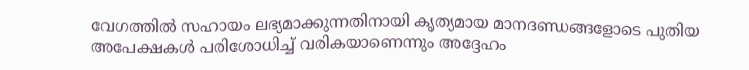വേഗത്തിൽ സഹായം ലഭ്യമാക്കുന്നതിനായി കൃത്യമായ മാനദണ്ഡങ്ങളോടെ പുതിയ അപേക്ഷകൾ പരിശോധിച്ച് വരികയാണെന്നും അദ്ദേഹം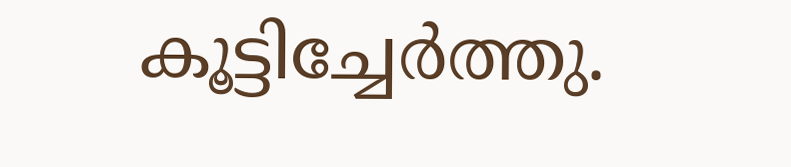കൂട്ടിച്ചേർത്തു.